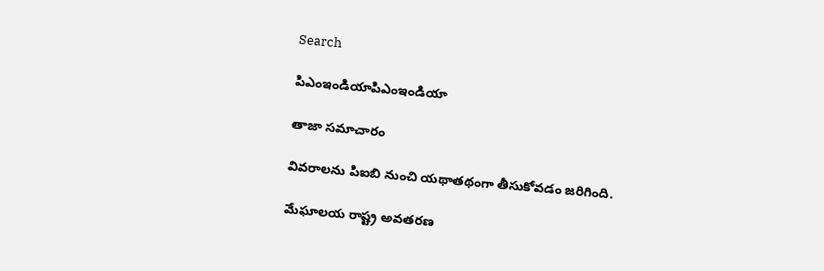Search

పిఎంఇండియాపిఎంఇండియా

తాజా స‌మాచారం

వివరాలను పిఐబి నుంచి యథాతథంగా తీసుకోవడం జరిగింది.

మేఘాల‌య రాష్ట్ర అవతరణ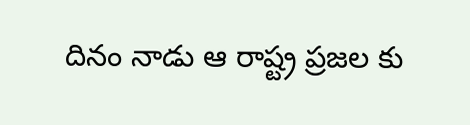దినం నాడు ఆ రాష్ట్ర ప్ర‌జ‌ల‌ కు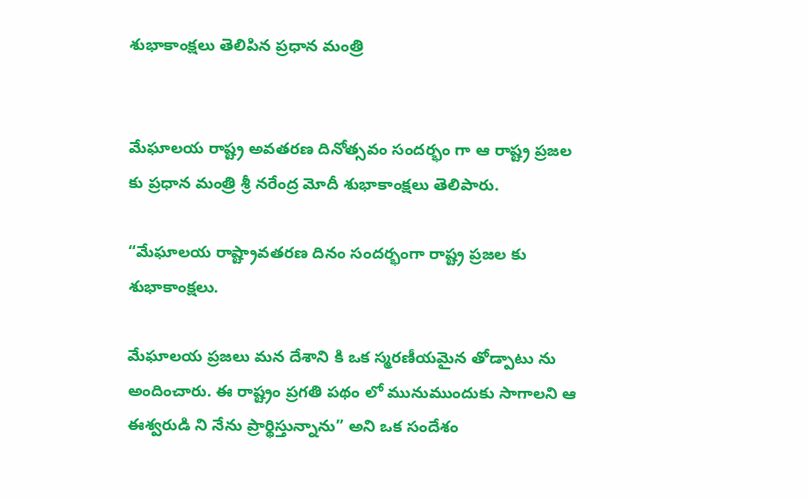శుభాకాంక్ష‌లు తెలిపిన ప్ర‌ధాన మంత్రి


మేఘాల‌య రాష్ట్ర అవతరణ దినోత్సవం సందర్భం గా ఆ రాష్ట్ర ప్ర‌జ‌ల‌ కు ప్ర‌ధాన మంత్రి శ్రీ న‌రేంద్ర మోదీ శుభాకాంక్ష‌లు తెలిపారు.

“మేఘాల‌య రాష్ట్రావతరణ దినం సంద‌ర్భంగా రాష్ట్ర ప్ర‌జ‌ల కు శుభాకాంక్ష‌లు.

మేఘాల‌య ప్ర‌జ‌లు మ‌న దేశాని కి ఒక స్మ‌ర‌ణీయ‌మైన తోడ్పాటు ను అందించారు. ఈ రాష్ట్రం ప్ర‌గ‌తి ప‌థం లో మునుముందుకు సాగాల‌ని ఆ ఈశ్వ‌రుడి ని నేను ప్రార్థిస్తున్నాను” అని ఒక సందేశం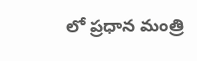లో ప్ర‌ధాన మంత్రి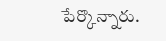పేర్కొన్నారు.